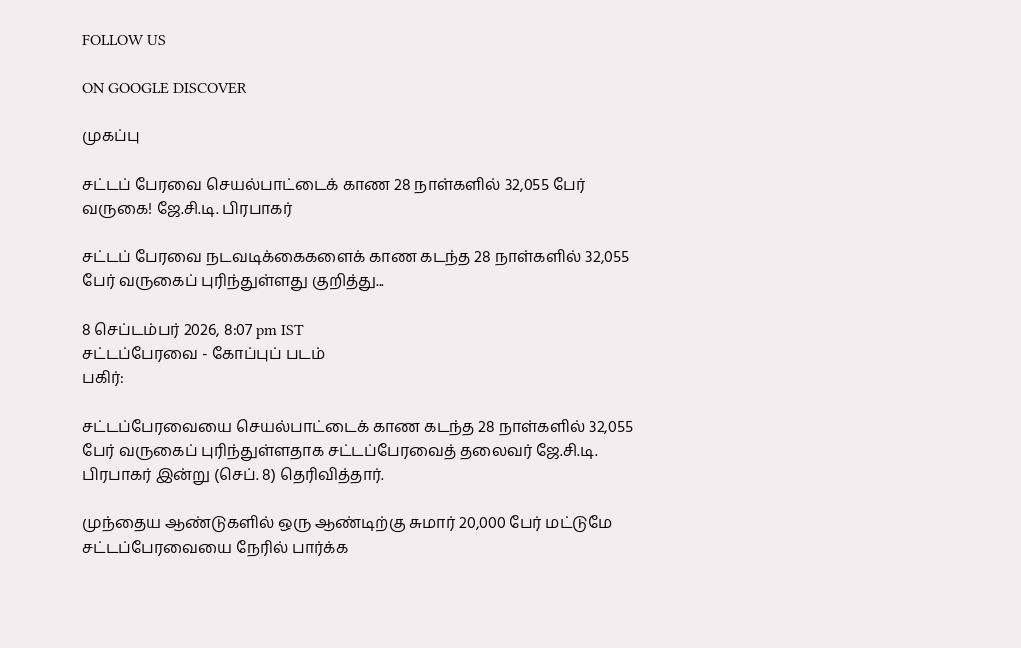FOLLOW US

ON GOOGLE DISCOVER

முகப்பு

சட்டப் பேரவை செயல்பாட்டைக் காண 28 நாள்களில் 32,055 பேர் வருகை! ஜே.சி.டி. பிரபாகர்

சட்டப் பேரவை நடவடிக்கைகளைக் காண கடந்த 28 நாள்களில் 32,055 பேர் வருகைப் புரிந்துள்ளது குறித்து...

8 செப்டம்பர் 2026, 8:07 pm IST
சட்டப்பேரவை - கோப்புப் படம்
பகிர்:

சட்டப்பேரவையை செயல்பாட்டைக் காண கடந்த 28 நாள்களில் 32,055 பேர் வருகைப் புரிந்துள்ளதாக சட்டப்பேரவைத் தலைவர் ஜே.சி.டி. பிரபாகர் இன்று (செப். 8) தெரிவித்தார்.

முந்தைய ஆண்டுகளில் ஒரு ஆண்டிற்கு சுமார் 20,000 பேர் மட்டுமே சட்டப்பேரவையை நேரில் பார்க்க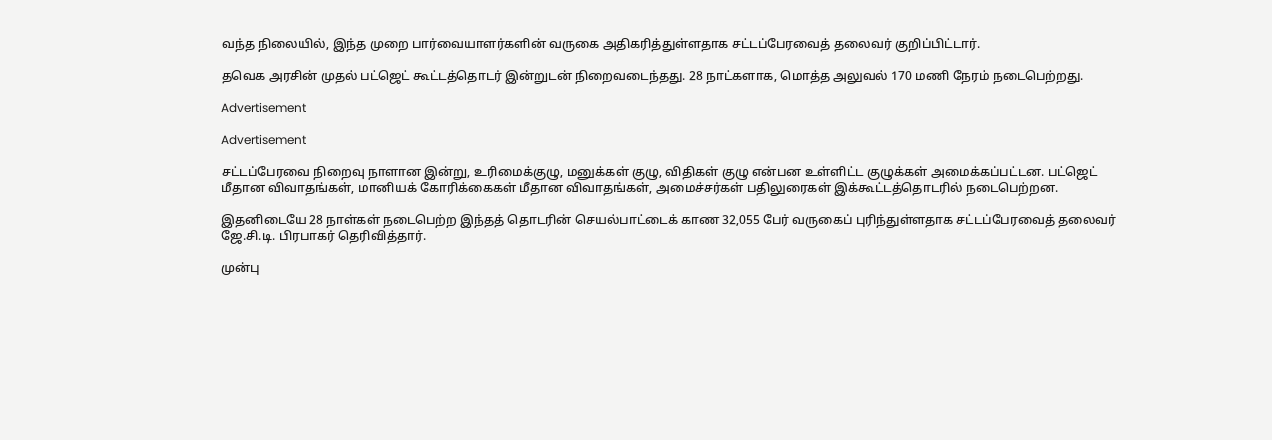வந்த நிலையில், இந்த முறை பார்வையாளர்களின் வருகை அதிகரித்துள்ளதாக சட்டப்பேரவைத் தலைவர் குறிப்பிட்டார்.

தவெக அரசின் முதல் பட்ஜெட் கூட்டத்தொடர் இன்றுடன் நிறைவடைந்தது. 28 நாட்களாக, மொத்த அலுவல் 170 மணி நேரம் நடைபெற்றது.

Advertisement

Advertisement

சட்டப்பேரவை நிறைவு நாளான இன்று, உரிமைக்குழு, மனுக்கள் குழு, விதிகள் குழு என்பன உள்ளிட்ட குழுக்கள் அமைக்கப்பட்டன. பட்ஜெட் மீதான விவாதங்கள், மானியக் கோரிக்கைகள் மீதான விவாதங்கள், அமைச்சர்கள் பதிலுரைகள் இக்கூட்டத்தொடரில் நடைபெற்றன.

இதனிடையே 28 நாள்கள் நடைபெற்ற இந்தத் தொடரின் செயல்பாட்டைக் காண 32,055 பேர் வருகைப் புரிந்துள்ளதாக சட்டப்பேரவைத் தலைவர் ஜே.சி.டி. பிரபாகர் தெரிவித்தார்.

முன்பு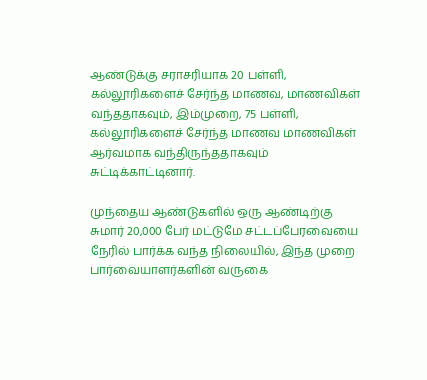ஆண்டுக்கு சராசரியாக 20 பள்ளி, கல்லூரிகளைச் சேர்ந்த மாணவ, மாணவிகள் வந்ததாகவும், இம்முறை, 75 பள்ளி, கல்லூரிகளைச் சேர்ந்த மாணவ மாணவிகள் ஆர்வமாக வந்திருந்ததாகவும் சுட்டிக்காட்டினார்.

முந்தைய ஆண்டுகளில் ஒரு ஆண்டிற்கு சுமார் 20,000 பேர் மட்டுமே சட்டப்பேரவையை நேரில் பார்க்க வந்த நிலையில், இந்த முறை பார்வையாளர்களின் வருகை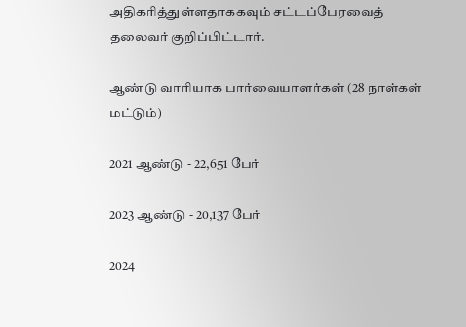அதிகரித்துள்ளதாககவும் சட்டப்பேரவைத் தலைவர் குறிப்பிட்டார்.

ஆண்டு வாரியாக பார்வையாளர்கள் (28 நாள்கள் மட்டும்)

2021 ஆண்டு - 22,651 பேர்

2023 ஆண்டு - 20,137 பேர்

2024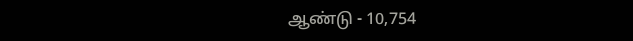ஆண்டு - 10,754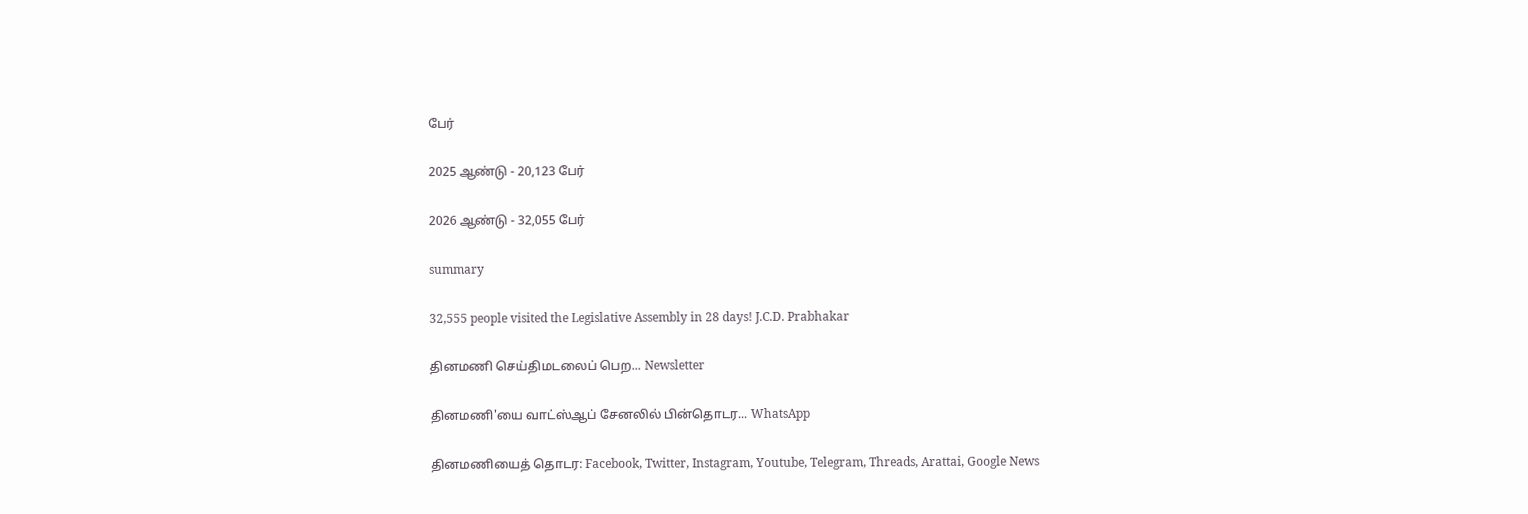பேர்

2025 ஆண்டு - 20,123 பேர்

2026 ஆண்டு - 32,055 பேர்

summary

32,555 people visited the Legislative Assembly in 28 days! J.C.D. Prabhakar

தினமணி செய்திமடலைப் பெற... Newsletter

தினமணி'யை வாட்ஸ்ஆப் சேனலில் பின்தொடர... WhatsApp

தினமணியைத் தொடர: Facebook, Twitter, Instagram, Youtube, Telegram, Threads, Arattai, Google News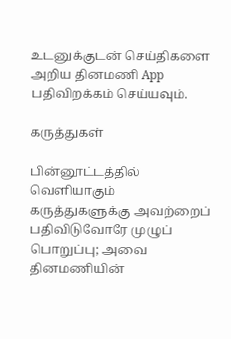உடனுக்குடன் செய்திகளை அறிய தினமணி App பதிவிறக்கம் செய்யவும்.

கருத்துகள்

பின்னூட்டத்தில் வெளியாகும் கருத்துகளுக்கு அவற்றைப் பதிவிடுவோரே முழுப் பொறுப்பு; அவை தினமணியின்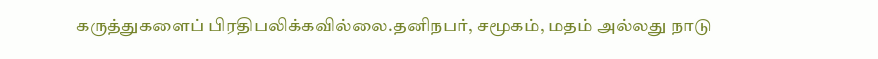கருத்துகளைப் பிரதிபலிக்கவில்லை.தனிநபர், சமூகம், மதம் அல்லது நாடு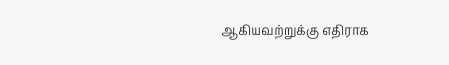ஆகியவற்றுக்கு எதிராக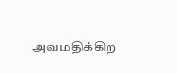அவமதிக்கிற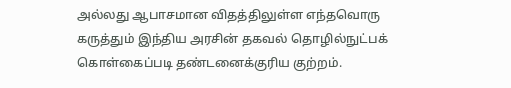அல்லது ஆபாசமான விதத்திலுள்ள எந்தவொரு கருத்தும் இந்திய அரசின் தகவல் தொழில்நுட்பக் கொள்கைப்படி தண்டனைக்குரிய குற்றம்.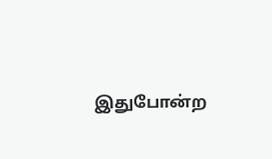இதுபோன்ற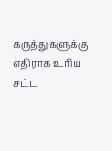கருத்துகளுக்கு எதிராக உரிய சட்ட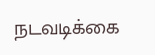நடவடிக்கை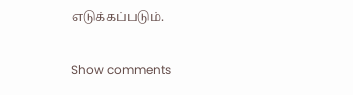எடுக்கப்படும்.

Show comments